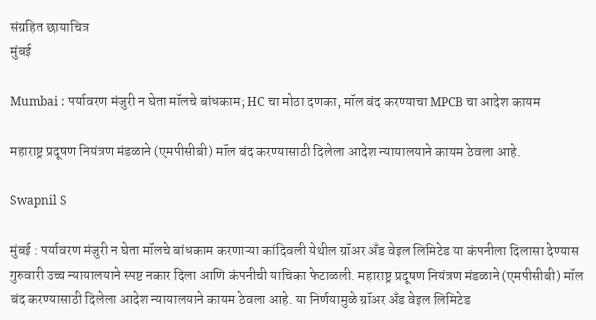संग्रहित छायाचित्र
मुंबई

Mumbai : पर्यावरण मंजुरी न घेता मॉलचे बांधकाम; HC चा मोठा दणका, मॉल बंद करण्याचा MPCB चा आदेश कायम

महाराष्ट्र प्रदूषण नियंत्रण मंडळाने (एमपीसीबी) मॉल बंद करण्यासाठी दिलेला आदेश न्यायालयाने कायम ठेवला आहे.

Swapnil S

मुंबई : पर्यावरण मंजुरी न घेता मॉलचे बांधकाम करणाऱ्या कांदिवली येथील ग्रॉअर अँड वेइल लिमिटेड या कंपनीला दिलासा देण्यास गुरुवारी उच्च न्यायालयाने स्पष्ट नकार दिला आणि कंपनीची याचिका फेटाळली. महाराष्ट्र प्रदूषण नियंत्रण मंडळाने (एमपीसीबी) मॉल बंद करण्यासाठी दिलेला आदेश न्यायालयाने कायम ठेवला आहे. या निर्णयामुळे ग्रॉअर अँड वेइल लिमिटेड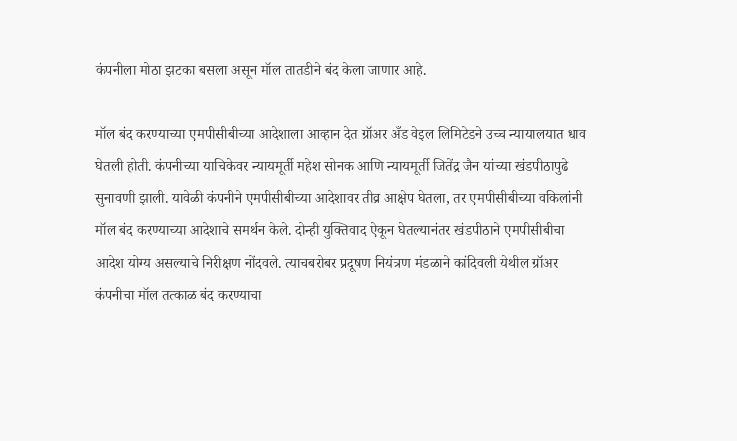कंपनीला मोठा झटका बसला असून मॉल तातडीने बंद केला जाणार आहे.

मॉल बंद करण्याच्या एमपीसीबीच्या आदेशाला आव्हान देत ग्रॉअर अँड वेइल लिमिटेडने उच्च न्यायालयात धाव घेतली होती. कंपनीच्या याचिकेवर न्यायमूर्ती महेश सोनक आणि न्यायमूर्ती जितेंद्र जैन यांच्या खंडपीठापुढे सुनावणी झाली. यावेळी कंपनीने एमपीसीबीच्या आदेशावर तीव्र आक्षेप घेतला, तर एमपीसीबीच्या वकिलांनी मॉल बंद करण्याच्या आदेशाचे समर्थन केले. दोन्ही युक्तिवाद ऐकून घेतल्यानंतर खंडपीठाने एमपीसीबीचा आदेश योग्य असल्याचे निरीक्षण नोंदवले. त्याचबरोबर प्रदूषण नियंत्रण मंडळाने कांदिवली येथील ग्रॉअर कंपनीचा मॉल तत्काळ बंद करण्याचा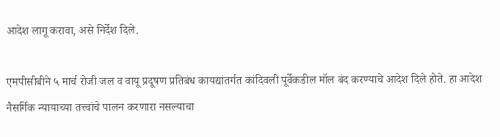आदेश लागू करावा, असे निर्देश दिले.

एमपीसीबीने ५ मार्च रोजी जल व वायू प्रदूषण प्रतिबंध कायद्यांतर्गत कांदिवली पूर्वेकडील मॉल बंद करण्याचे आदेश दिले होते. हा आदेश नैसर्गिक न्यायाच्या तत्त्वांचे पालन करणारा नसल्याचा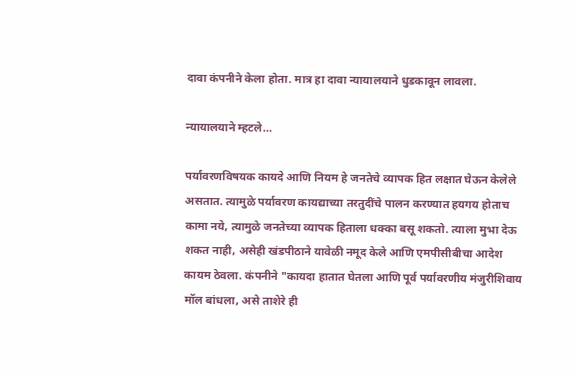दावा कंपनीने केला होता. मात्र हा दावा न्यायालयाने धुडकावून लावला.

न्यायालयाने म्हटले…

पर्यावरणविषयक कायदे आणि नियम हे जनतेचे व्यापक हित लक्षात घेऊन केलेले असतात. त्यामुळे पर्यावरण कायद्याच्या तरतुदींचे पालन करण्यात हयगय होताच कामा नये, त्यामुळे जनतेच्या व्यापक हिताला धक्का बसू शकतो. त्याला मुभा देऊ शकत नाही, असेही खंडपीठाने यावेळी नमूद केले आणि एमपीसीबीचा आदेश कायम ठेवला. कंपनीने "कायदा हातात घेतला आणि पूर्व पर्यावरणीय मंजुरीशिवाय मॉल बांधला, असे ताशेरे ही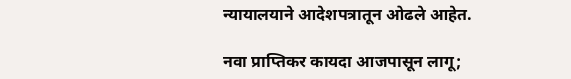न्यायालयाने आदेशपत्रातून ओढले आहेत.

नवा प्राप्तिकर कायदा आजपासून लागू;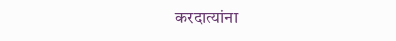करदात्यांना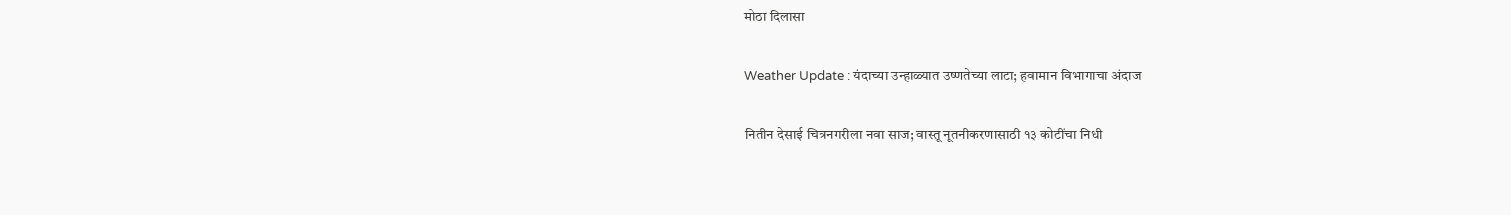मोठा दिलासा

Weather Update : यंदाच्या उन्हाळ्यात उष्णतेच्या लाटा; हवामान विभागाचा अंदाज

नितीन देसाई चित्रनगरीला नवा साज; वास्तू नूतनीकरणासाठी १३ कोटींचा निधी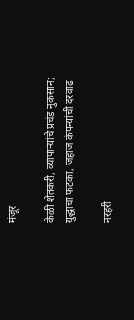मंजूर

केळी शेतकरी, व्यापाऱ्यांचे प्रचंड नुकसान; युद्धाचा फटका, जहाज कंपन्यांची दरवाढ

नरहरी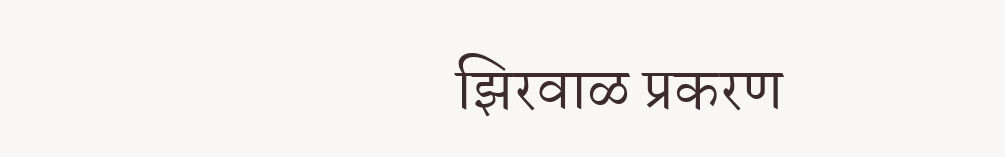झिरवाळ प्रकरण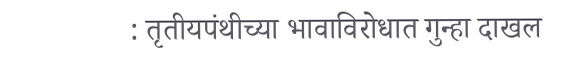: तृतीयपंथीच्या भावाविरोधात गुन्हा दाखल